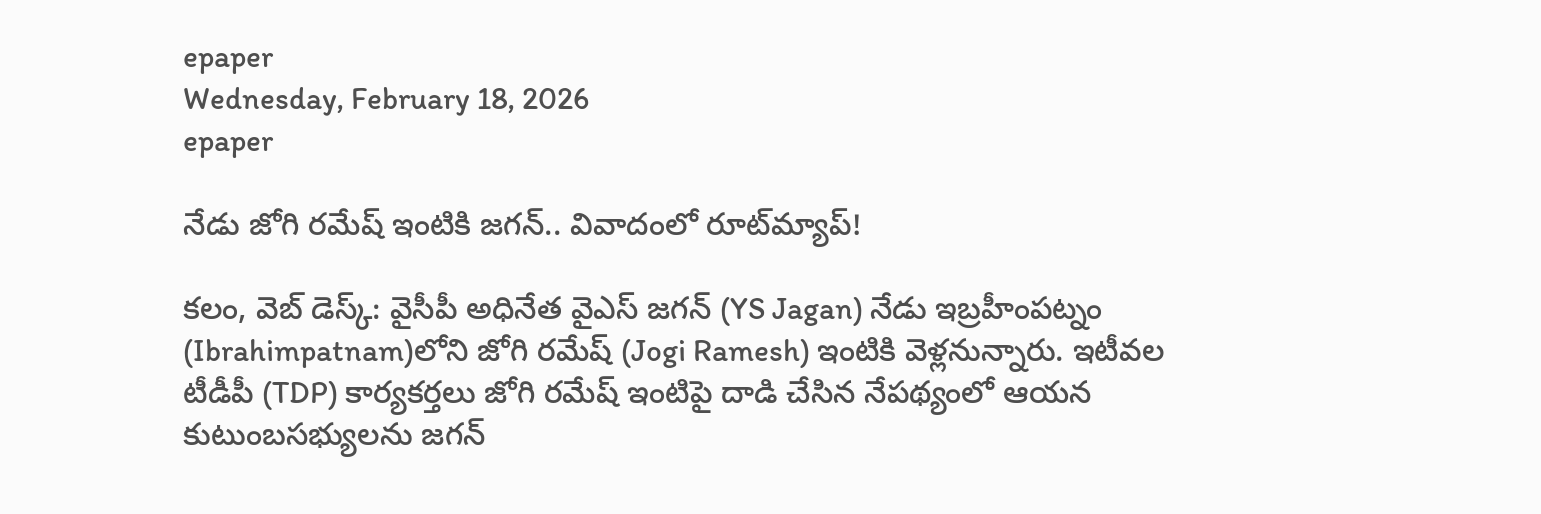epaper
Wednesday, February 18, 2026
epaper

నేడు జోగి ర‌మేష్ ఇంటికి జ‌గ‌న్‌.. వివాదంలో రూట్‌మ్యాప్‌!

క‌లం, వెబ్ డెస్క్‌: వైసీపీ అధినేత‌ వైఎస్ జ‌గ‌న్ (YS Jagan) నేడు ఇబ్ర‌హీంప‌ట్నం (Ibrahimpatnam)లోని జోగి ర‌మేష్ (Jogi Ramesh) ఇంటికి వెళ్ల‌నున్నారు. ఇటీవ‌ల టీడీపీ (TDP) కార్య‌క‌ర్త‌లు జోగి ర‌మేష్ ఇంటిపై దాడి చేసిన నేప‌థ్యంలో ఆయ‌న కుటుంబ‌స‌భ్యుల‌ను జ‌గ‌న్‌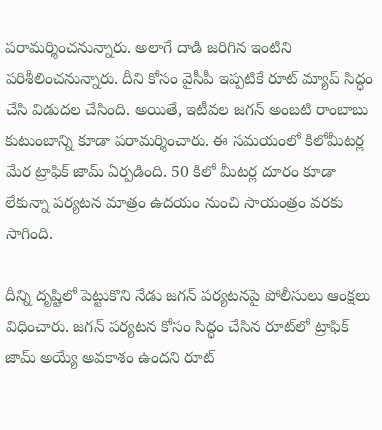ప‌రామ‌ర్శించ‌నున్నారు. అలాగే దాడి జ‌రిగిన ఇంటిని ప‌రిశీలించ‌నున్నారు. దీని కోసం వైసీపీ ఇప్ప‌టికే రూట్ మ్యాప్ సిద్ధం చేసి విడుద‌ల చేసింది. అయితే, ఇటీవ‌ల జ‌గ‌న్ అంబ‌టి రాంబాబు కుటుంబాన్ని కూడా ప‌రామ‌ర్శించారు. ఈ స‌మ‌యంలో కిలోమీట‌ర్ల మేర ట్రాఫిక్ జామ్ ఏర్ప‌డింది. 50 కిలో మీట‌ర్ల దూరం కూడా లేకున్నా ప‌ర్య‌ట‌న మాత్రం ఉద‌యం నుంచి సాయంత్రం వ‌ర‌కు సాగింది.

దీన్ని దృష్టిలో పెట్టుకొని నేడు జ‌గ‌న్ ప‌ర్య‌ట‌న‌పై పోలీసులు ఆంక్ష‌లు విధించారు. జ‌గ‌న్ ప‌ర్య‌ట‌న కోసం సిద్ధం చేసిన రూట్‌లో ట్రాఫిక్ జామ్ అయ్యే అవ‌కాశం ఉంద‌ని రూట్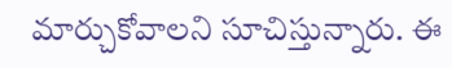మార్చుకోవాల‌ని సూచిస్తున్నారు. ఈ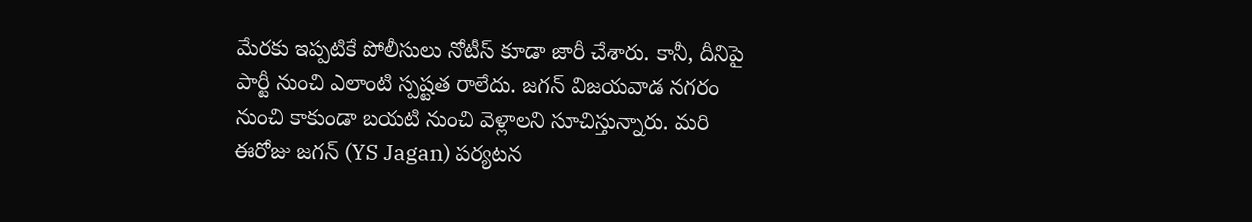మేర‌కు ఇప్ప‌టికే పోలీసులు నోటీస్ కూడా జారీ చేశారు. కానీ, దీనిపై పార్టీ నుంచి ఎలాంటి స్ప‌ష్ట‌త రాలేదు. జ‌గ‌న్ విజ‌య‌వాడ న‌గ‌రం నుంచి కాకుండా బ‌య‌టి నుంచి వెళ్లాల‌ని సూచిస్తున్నారు. మ‌రి ఈరోజు జ‌గ‌న్ (YS Jagan) ప‌ర్య‌ట‌న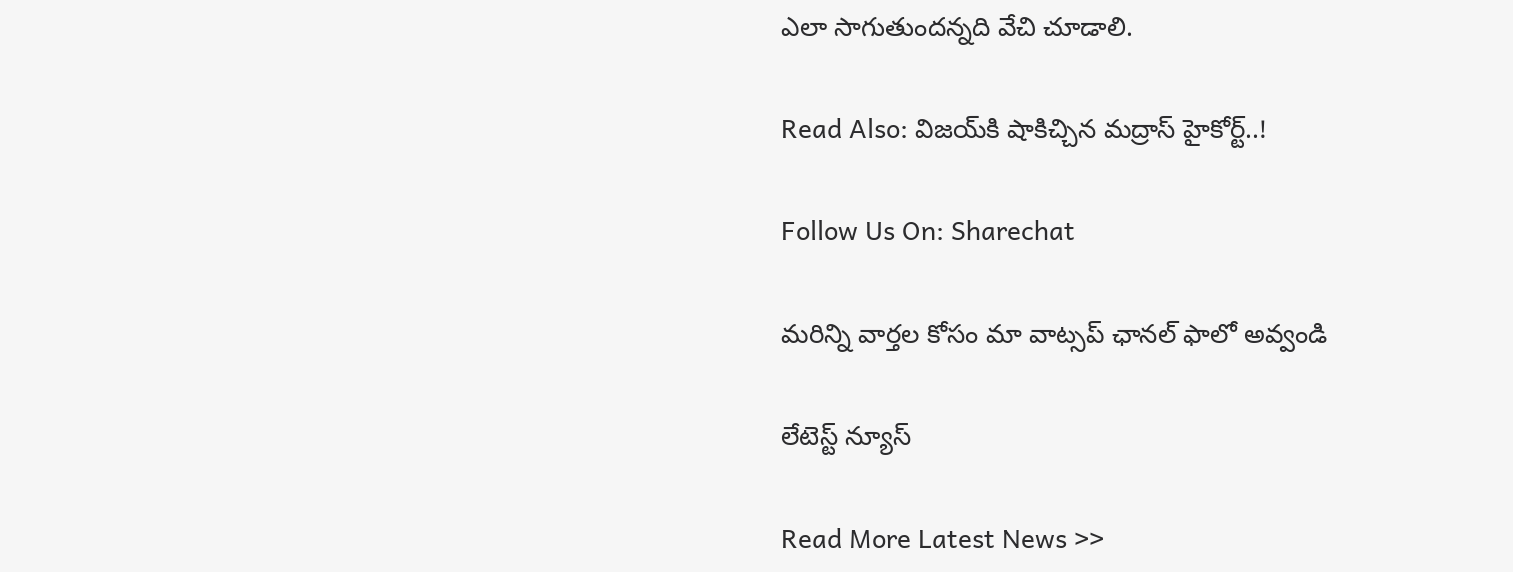ఎలా సాగుతుంద‌న్న‌ది వేచి చూడాలి.

Read Also: విజ‌య్‌కి షాకిచ్చిన‌ మ‌ద్రాస్ హైకోర్ట్‌..!

Follow Us On: Sharechat

మ‌రిన్ని వార్త‌ల కోసం మా వాట్స‌ప్ ఛాన‌ల్ ఫాలో అవ్వండి

లేటెస్ట్ న్యూస్‌

Read More Latest News >>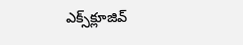ఎక్స్‌క్లూజివ్‌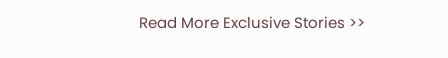Read More Exclusive Stories >>